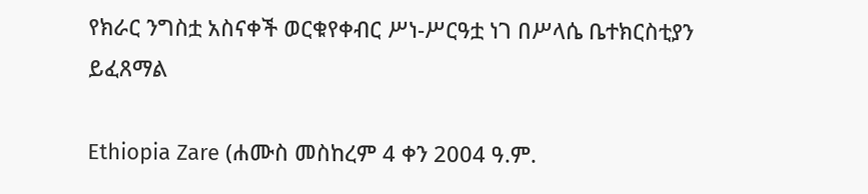የክራር ንግስቷ አስናቀች ወርቁየቀብር ሥነ-ሥርዓቷ ነገ በሥላሴ ቤተክርስቲያን ይፈጸማል

Ethiopia Zare (ሐሙስ መስከረም 4 ቀን 2004 ዓ.ም.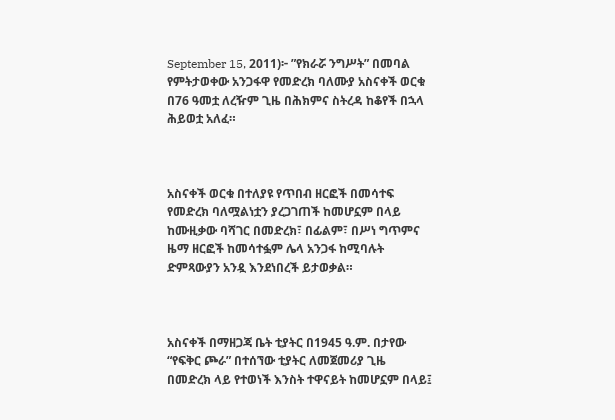September 15, 2011)፦ ”የክራሯ ንግሥት” በመባል የምትታወቀው አንጋፋዋ የመድረክ ባለሙያ አስናቀች ወርቁ በ76 ዓመቷ ለረዥም ጊዜ በሕክምና ስትረዳ ከቆየች በኋላ ሕይወቷ አለፈ።



አስናቀች ወርቁ በተለያዩ የጥበብ ዘርፎች በመሳተፍ የመድረክ ባለሟልነቷን ያረጋገጠች ከመሆኗም በላይ ከሙዚቃው ባሻገር በመድረክ፣ በፊልም፣ በሥነ ግጥምና ዜማ ዘርፎች ከመሳተፏም ሌላ አንጋፋ ከሚባሉት ድምጻውያን አንዷ እንደነበረች ይታወቃል።



አስናቀች በማዘጋጃ ቤት ቲያትር በ1945 ዓ.ም. በታየው “የፍቅር ጮራ” በተሰኘው ቲያትር ለመጀመሪያ ጊዜ በመድረክ ላይ የተወነች እንስት ተዋናይት ከመሆኗም በላይ፤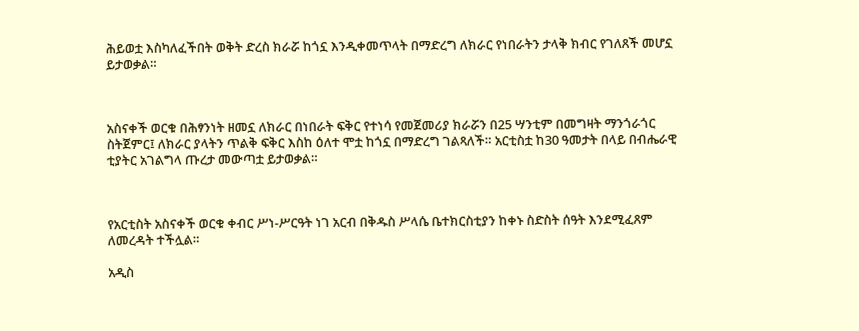ሕይወቷ እስካለፈችበት ወቅት ድረስ ክራሯ ከጎኗ እንዲቀመጥላት በማድረግ ለክራር የነበራትን ታላቅ ክብር የገለጸች መሆኗ ይታወቃል።



አስናቀች ወርቁ በሕፃንነት ዘመኗ ለክራር በነበራት ፍቅር የተነሳ የመጀመሪያ ክራሯን በ25 ሣንቲም በመግዛት ማንጎራጎር ስትጀምር፤ ለክራር ያላትን ጥልቅ ፍቅር እስከ ዕለተ ሞቷ ከጎኗ በማድረግ ገልጻለች። አርቲስቷ ከ30 ዓመታት በላይ በብሔራዊ ቲያትር አገልግላ ጡረታ መውጣቷ ይታወቃል።



የአርቲስት አስናቀች ወርቁ ቀብር ሥነ-ሥርዓት ነገ አርብ በቅዱስ ሥላሴ ቤተክርስቲያን ከቀኑ ስድስት ሰዓት እንደሚፈጸም ለመረዳት ተችሏል።

አዲስ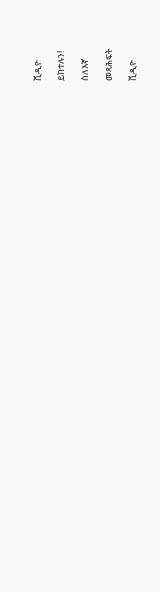ቪዲዮ

ይከተሉን!

ስለእኛ

መጻሕፍት

ቪዲዮ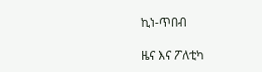ኪነ-ጥበብ

ዜና እና ፖለቲካ